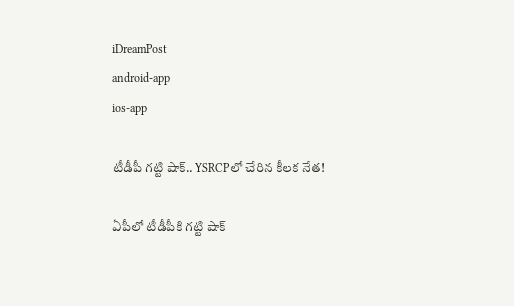iDreamPost
android-app
ios-app

టీడీపీ గట్టి షాక్.. YSRCPలో చేరిన కీలక నేత!

ఏపీలో టీడీపీకి గట్టి షాక్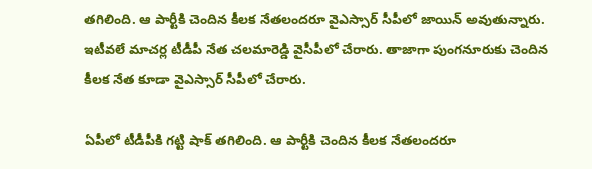తగిలింది. ఆ పార్టీకి చెందిన కీలక నేతలందరూ వైఎస్సార్ సీపీలో జాయిన్ అవుతున్నారు. ఇటీవలే మాచర్ల టీడీపీ నేత చలమారెడ్డి వైసీపీలో చేరారు. తాజాగా పుంగనూరుకు చెందిన కీలక నేత కూడా వైఎస్సార్ సీపీలో చేరారు.

ఏపీలో టీడీపీకి గట్టి షాక్ తగిలింది. ఆ పార్టీకి చెందిన కీలక నేతలందరూ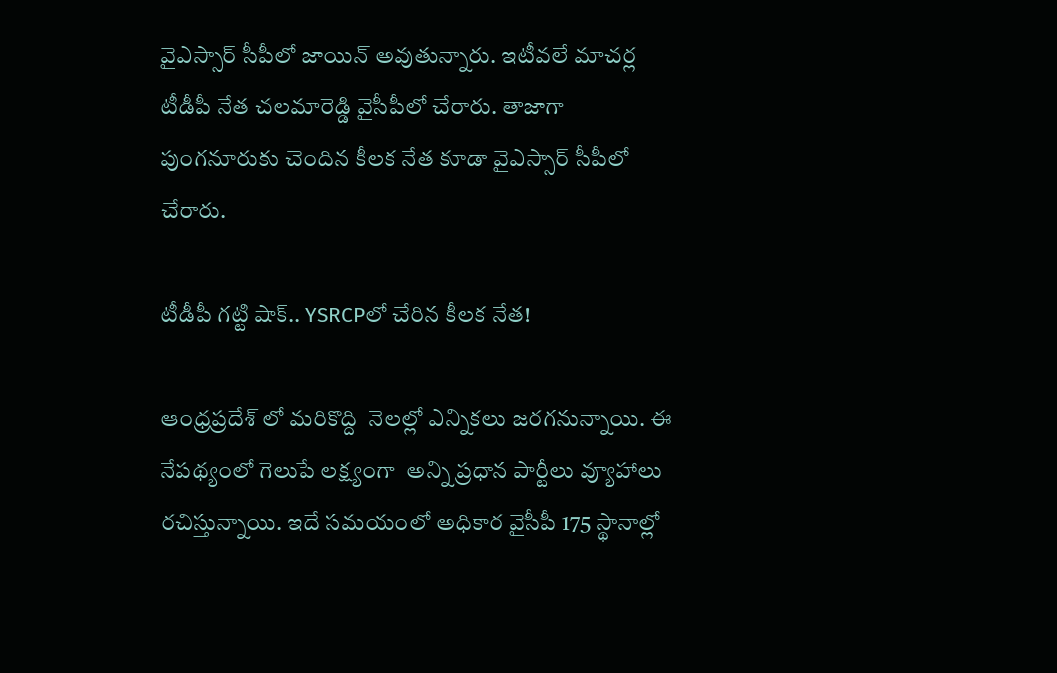వైఎస్సార్ సీపీలో జాయిన్ అవుతున్నారు. ఇటీవలే మాచర్ల టీడీపీ నేత చలమారెడ్డి వైసీపీలో చేరారు. తాజాగా పుంగనూరుకు చెందిన కీలక నేత కూడా వైఎస్సార్ సీపీలో చేరారు.

టీడీపీ గట్టి షాక్.. YSRCPలో చేరిన కీలక నేత!

ఆంధ్రప్రదేశ్ లో మరికొద్ది  నెలల్లో ఎన్నికలు జరగనున్నాయి. ఈ నేపథ్యంలో గెలుపే లక్ష్యంగా  అన్ని ప్రధాన పార్టీలు వ్యూహాలు రచిస్తున్నాయి. ఇదే సమయంలో అధికార వైసీపీ 175 స్థానాల్లో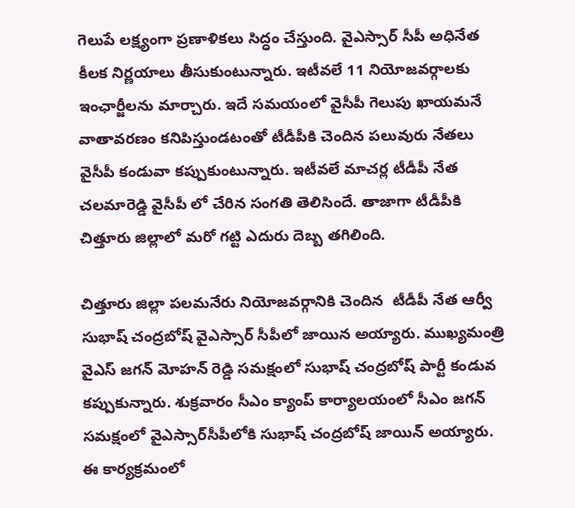గెలుపే లక్ష్యంగా ప్రణాళికలు సిద్ధం చేస్తుంది. వైఎస్సార్ సీపీ అధినేత కీలక నిర్ణయాలు తీసుకుంటున్నారు. ఇటీవలే 11 నియోజవర్గాలకు ఇంఛార్జీలను మార్చారు. ఇదే సమయంలో వైసీపీ గెలుపు ఖాయమనే వాతావరణం కనిపిస్తుండటంతో టీడీపీకి చెందిన పలువురు నేతలు వైసీపీ కండువా కప్పుకుంటున్నారు. ఇటీవలే మాచర్ల టీడీపీ నేత చలమారెడ్డి వైసీపీ లో చేరిన సంగతి తెలిసిందే. తాజాగా టీడీపీకి చిత్తూరు జిల్లాలో మరో గట్టి ఎదురు దెబ్బ తగిలింది.

చిత్తూరు జిల్లా పలమనేరు నియోజవర్గానికి చెందిన  టీడీపీ నేత ఆర్వీ సుభాష్ చంద్రబోష్ వైఎస్సార్ సీపీలో జాయిన అయ్యారు. ముఖ్యమంత్రి వైఎస్ జగన్ మోహన్ రెడ్డి సమక్షంలో సుభాష్ చంద్రబోష్ పార్టీ కండువ కప్పుకున్నారు. శుక్రవారం సీఎం క్యాంప్‌ కార్యాలయంలో సీఎం జగన్‌ సమక్షంలో వైఎస్సార్‌సీపీలోకి సుభాష్ చంద్రబోష్ జాయిన్‌ అయ్యారు. ఈ కార్యక్రమంలో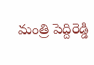మంత్రి పెద్దిరెడ్డి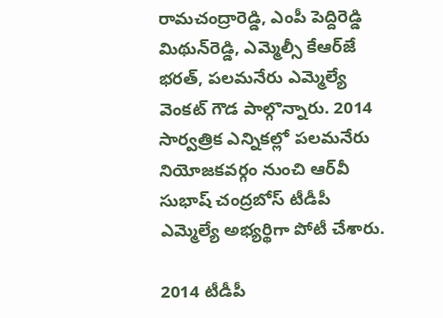రామచంద్రారెడ్డి, ఎంపీ పెద్దిరెడ్డి మిథున్‌రెడ్డి, ఎమ్మెల్సీ కేఆర్‌జే భరత్, పలమనేరు ఎమ్మెల్యే వెంకట్‌ గౌడ పాల్గొన్నారు. 2014 సార్వత్రిక ఎన్నికల్లో పలమనేరు నియోజకవర్గం నుంచి ఆర్‌వీ సుభాష్‌ చంద్రబోస్‌ టీడీపీ ఎమ్మెల్యే అభ్యర్థిగా పోటీ చేశారు.

2014 టీడీపీ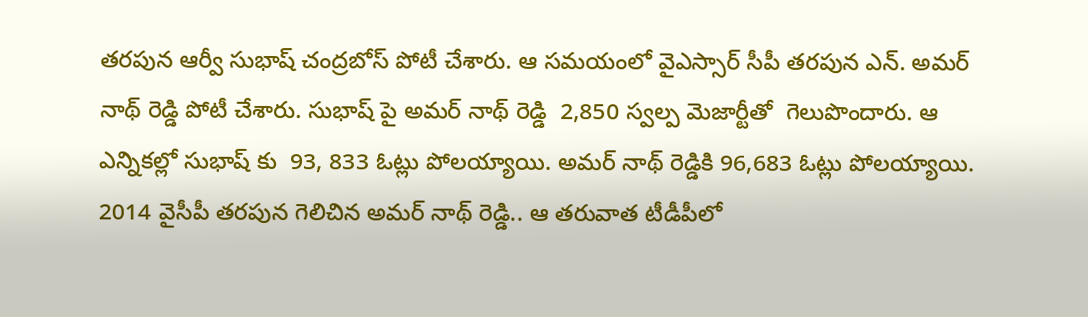తరపున ఆర్వీ సుభాష్ చంద్రబోస్ పోటీ చేశారు. ఆ సమయంలో వైఎస్సార్ సీపీ తరపున ఎన్. అమర్ నాథ్ రెడ్డి పోటీ చేశారు. సుభాష్ పై అమర్ నాథ్ రెడ్డి  2,850 స్వల్ప మెజార్టీతో  గెలుపొందారు. ఆ ఎన్నికల్లో సుభాష్ కు  93, 833 ఓట్లు పోలయ్యాయి. అమర్ నాథ్ రెడ్డికి 96,683 ఓట్లు పోలయ్యాయి. 2014 వైసీపీ తరపున గెలిచిన అమర్ నాథ్ రెడ్డి.. ఆ తరువాత టీడీపీలో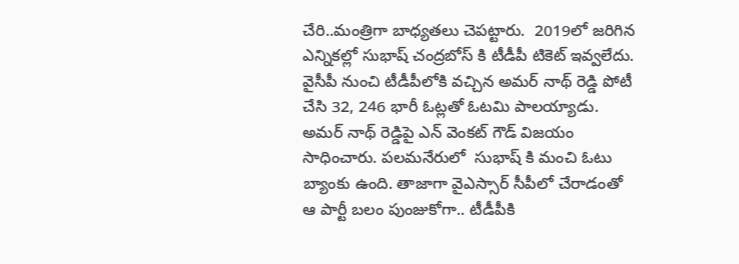చేరి..మంత్రిగా బాధ్యతలు చెపట్టారు.  2019లో జరిగిన ఎన్నికల్లో సుభాష్ చంద్రబోస్ కి టీడీపీ టికెట్ ఇవ్వలేదు. వైసీపీ నుంచి టీడీపీలోకి వచ్చిన అమర్ నాథ్ రెడ్డి పోటీ చేసి 32, 246 భారీ ఓట్లతో ఓటమి పాలయ్యాడు. అమర్ నాథ్ రెడ్డిపై ఎన్ వెంకట్ గౌడ్ విజయం సాధించారు. పలమనేరులో  సుభాష్ కి మంచి ఓటు బ్యాంకు ఉంది. తాజాగా వైఎస్సార్ సీపీలో చేరాడంతో ఆ పార్టీ బలం పుంజుకోగా.. టీడీపీకి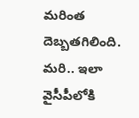మరింత దెబ్బతగిలింది.  మరి.. ఇలా వైసీపీలోకి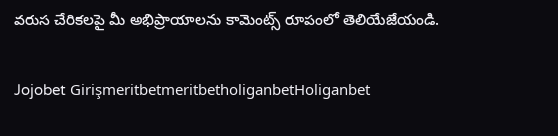వరుస చేరికలపై మీ అభిప్రాయాలను కామెంట్స్ రూపంలో తెలియేజేయండి.

Jojobet GirişmeritbetmeritbetholiganbetHoliganbet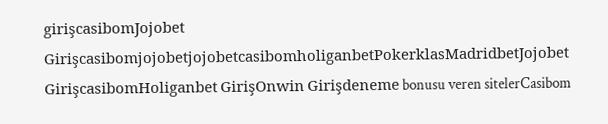girişcasibomJojobet GirişcasibomjojobetjojobetcasibomholiganbetPokerklasMadridbetJojobet GirişcasibomHoliganbet GirişOnwin Girişdeneme bonusu veren sitelerCasibom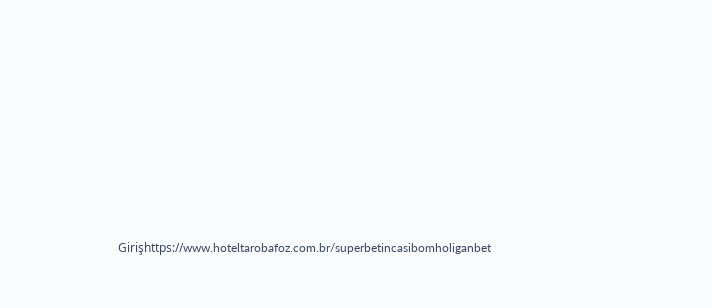Girişhttps://www.hoteltarobafoz.com.br/superbetincasibomholiganbet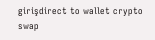girişdirect to wallet crypto swap